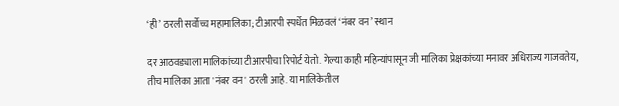‘ही’ ठरली सर्वोच्च महामालिका; टीआरपी स्पर्धेत मिळवलं ‘नंबर वन’ स्थान

दर आठवड्याला मालिकांच्या टीआरपीचा रिपोर्ट येतो. गेल्या काही महिन्यांपासून जी मालिका प्रेक्षकांच्या मनावर अधिराज्य गाजवतेय, तीच मालिका आता 'नंबर वन' ठरली आहे. या मालिकेतील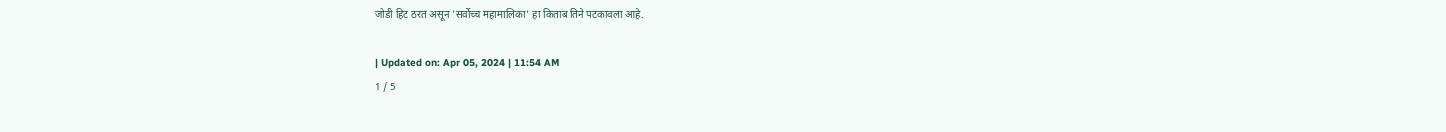जोडी हिट ठरत असून 'सर्वोच्च महामालिका' हा किताब तिने पटकावला आहे.

| Updated on: Apr 05, 2024 | 11:54 AM
1 / 5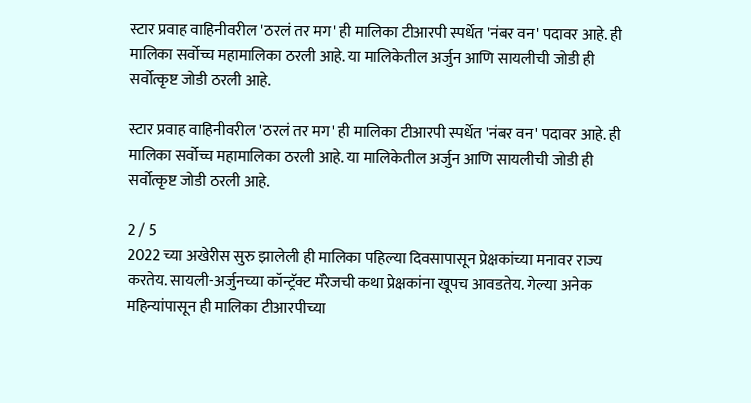स्टार प्रवाह वाहिनीवरील 'ठरलं तर मग' ही मालिका टीआरपी स्पर्धेत 'नंबर वन' पदावर आहे. ही मालिका सर्वोच्च महामालिका ठरली आहे. या मालिकेतील अर्जुन आणि सायलीची जोडी ही सर्वोत्कृष्ट जोडी ठरली आहे.

स्टार प्रवाह वाहिनीवरील 'ठरलं तर मग' ही मालिका टीआरपी स्पर्धेत 'नंबर वन' पदावर आहे. ही मालिका सर्वोच्च महामालिका ठरली आहे. या मालिकेतील अर्जुन आणि सायलीची जोडी ही सर्वोत्कृष्ट जोडी ठरली आहे.

2 / 5
2022 च्या अखेरीस सुरु झालेली ही मालिका पहिल्या दिवसापासून प्रेक्षकांच्या मनावर राज्य करतेय. सायली-अर्जुनच्या कॉन्ट्रॅक्ट मॅरेजची कथा प्रेक्षकांना खूपच आवडतेय. गेल्या अनेक महिन्यांपासून ही मालिका टीआरपीच्या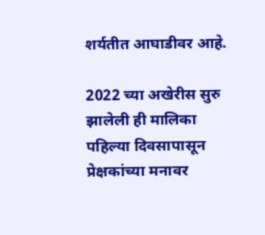शर्यतीत आघाडीवर आहे.

2022 च्या अखेरीस सुरु झालेली ही मालिका पहिल्या दिवसापासून प्रेक्षकांच्या मनावर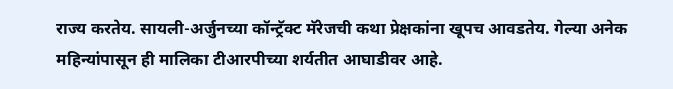राज्य करतेय. सायली-अर्जुनच्या कॉन्ट्रॅक्ट मॅरेजची कथा प्रेक्षकांना खूपच आवडतेय. गेल्या अनेक महिन्यांपासून ही मालिका टीआरपीच्या शर्यतीत आघाडीवर आहे.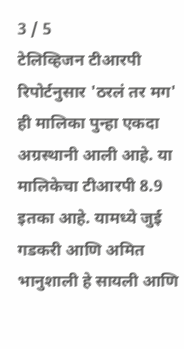3 / 5
टेलिव्हिजन टीआरपी रिपोर्टनुसार 'ठरलं तर मग' ही मालिका पुन्हा एकदा अग्रस्थानी आली आहे. या मालिकेचा टीआरपी 8.9 इतका आहे. यामध्ये जुई गडकरी आणि अमित भानुशाली हे सायली आणि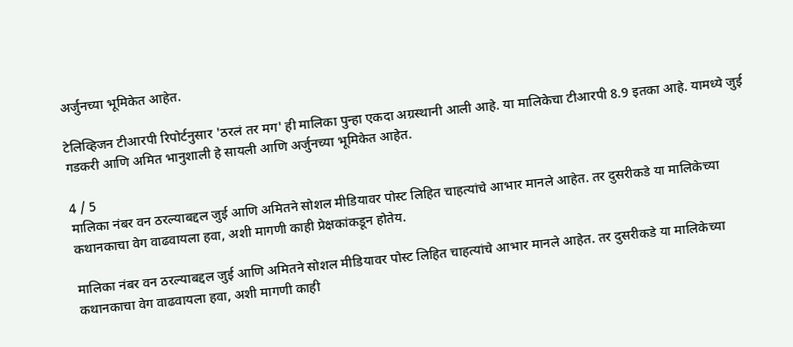अर्जुनच्या भूमिकेत आहेत.

टेलिव्हिजन टीआरपी रिपोर्टनुसार 'ठरलं तर मग' ही मालिका पुन्हा एकदा अग्रस्थानी आली आहे. या मालिकेचा टीआरपी 8.9 इतका आहे. यामध्ये जुई गडकरी आणि अमित भानुशाली हे सायली आणि अर्जुनच्या भूमिकेत आहेत.

4 / 5
मालिका नंबर वन ठरल्याबद्दल जुई आणि अमितने सोशल मीडियावर पोस्ट लिहित चाहत्यांचे आभार मानले आहेत. तर दुसरीकडे या मालिकेच्या कथानकाचा वेग वाढवायला हवा, अशी मागणी काही प्रेक्षकांकडून होतेय.

मालिका नंबर वन ठरल्याबद्दल जुई आणि अमितने सोशल मीडियावर पोस्ट लिहित चाहत्यांचे आभार मानले आहेत. तर दुसरीकडे या मालिकेच्या कथानकाचा वेग वाढवायला हवा, अशी मागणी काही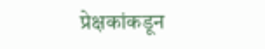प्रेक्षकांकडून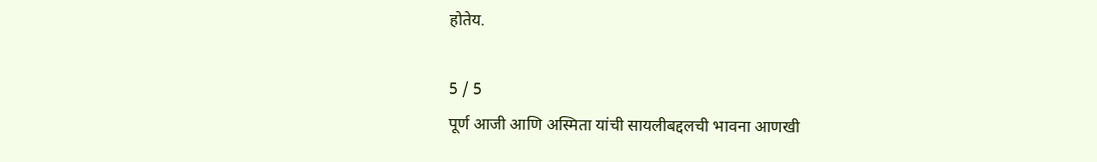होतेय.

5 / 5
पूर्ण आजी आणि अस्मिता यांची सायलीबद्दलची भावना आणखी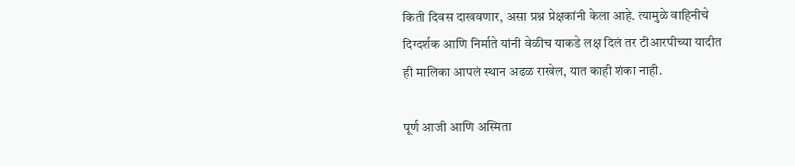किती दिवस दाखवणार, असा प्रश्न प्रेक्षकांनी केला आहे. त्यामुळे वाहिनीचे दिग्दर्शक आणि निर्माते यांनी वेळीच याकडे लक्ष दिलं तर टीआरपीच्या यादीत ही मालिका आपलं स्थान अढळ राखेल, यात काही शंका नाही.

पूर्ण आजी आणि अस्मिता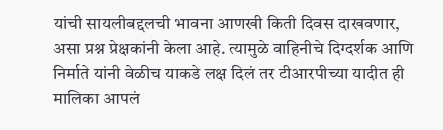यांची सायलीबद्दलची भावना आणखी किती दिवस दाखवणार, असा प्रश्न प्रेक्षकांनी केला आहे. त्यामुळे वाहिनीचे दिग्दर्शक आणि निर्माते यांनी वेळीच याकडे लक्ष दिलं तर टीआरपीच्या यादीत ही मालिका आपलं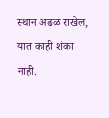स्थान अढळ राखेल, यात काही शंका नाही.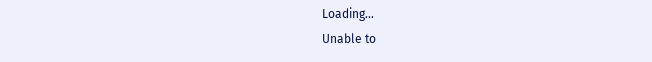Loading...
Unable to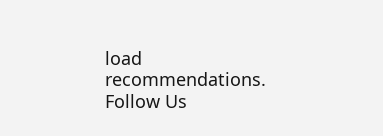load recommendations.
Follow Us